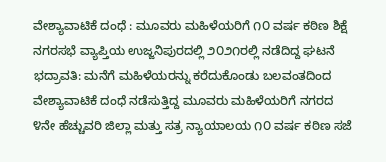ವೇಶ್ಯಾವಾಟಿಕೆ ದಂಧೆ : ಮೂವರು ಮಹಿಳೆಯರಿಗೆ ೧೦ ವರ್ಷ ಕಠಿಣ ಶಿಕ್ಷೆ
ನಗರಸಭೆ ವ್ಯಾಪ್ತಿಯ ಉಜ್ಜನಿಪುರದಲ್ಲಿ ೨೦೨೧ರಲ್ಲಿ ನಡೆದಿದ್ದ ಘಟನೆ
ಭದ್ರಾವತಿ: ಮನೆಗೆ ಮಹಿಳೆಯರನ್ನು ಕರೆದುಕೊಂಡು ಬಲವಂತದಿಂದ ವೇಶ್ಯಾವಾಟಿಕೆ ದಂಧೆ ನಡೆಸುತ್ತಿದ್ದ ಮೂವರು ಮಹಿಳೆಯರಿಗೆ ನಗರದ ೪ನೇ ಹೆಚ್ಚುವರಿ ಜಿಲ್ಲಾ ಮತ್ತು ಸತ್ರ ನ್ಯಾಯಾಲಯ ೧೦ ವರ್ಷ ಕಠಿಣ ಸಜೆ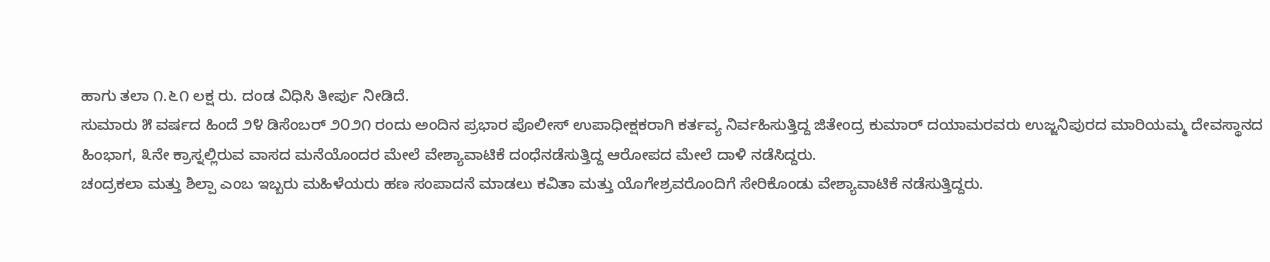ಹಾಗು ತಲಾ ೧.೬೧ ಲಕ್ಷ ರು. ದಂಡ ವಿಧಿಸಿ ತೀರ್ಪು ನೀಡಿದೆ.
ಸುಮಾರು ೫ ವರ್ಷದ ಹಿಂದೆ ೨೪ ಡಿಸೆಂಬರ್ ೨೦೨೧ ರಂದು ಅಂದಿನ ಪ್ರಭಾರ ಪೊಲೀಸ್ ಉಪಾಧೀಕ್ಷಕರಾಗಿ ಕರ್ತವ್ಯ ನಿರ್ವಹಿಸುತ್ತಿದ್ದ ಜಿತೇಂದ್ರ ಕುಮಾರ್ ದಯಾಮರವರು ಉಜ್ಜನಿಪುರದ ಮಾರಿಯಮ್ಮ ದೇವಸ್ಥಾನದ ಹಿಂಭಾಗ, ೩ನೇ ಕ್ರಾಸ್ನಲ್ಲಿರುವ ವಾಸದ ಮನೆಯೊಂದರ ಮೇಲೆ ವೇಶ್ಯಾವಾಟಿಕೆ ದಂಧೆನಡೆಸುತ್ತಿದ್ದ ಆರೋಪದ ಮೇಲೆ ದಾಳಿ ನಡೆಸಿದ್ದರು.
ಚಂದ್ರಕಲಾ ಮತ್ತು ಶಿಲ್ಪಾ ಎಂಬ ಇಬ್ಬರು ಮಹಿಳೆಯರು ಹಣ ಸಂಪಾದನೆ ಮಾಡಲು ಕವಿತಾ ಮತ್ತು ಯೊಗೇಶ್ರವರೊಂದಿಗೆ ಸೇರಿಕೊಂಡು ವೇಶ್ಯಾವಾಟಿಕೆ ನಡೆಸುತ್ತಿದ್ದರು.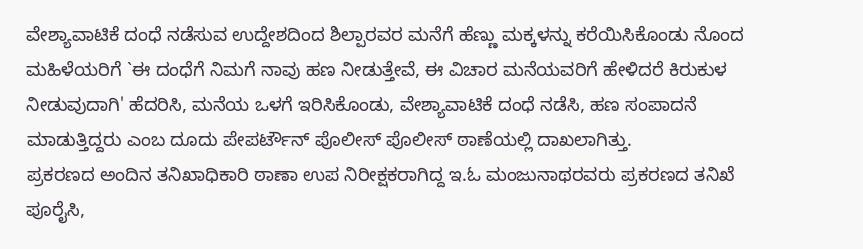ವೇಶ್ಯಾವಾಟಿಕೆ ದಂಧೆ ನಡೆಸುವ ಉದ್ದೇಶದಿಂದ ಶಿಲ್ಪಾರವರ ಮನೆಗೆ ಹೆಣ್ಣು ಮಕ್ಕಳನ್ನು ಕರೆಯಿಸಿಕೊಂಡು ನೊಂದ ಮಹಿಳೆಯರಿಗೆ `ಈ ದಂಧೆಗೆ ನಿಮಗೆ ನಾವು ಹಣ ನೀಡುತ್ತೇವೆ, ಈ ವಿಚಾರ ಮನೆಯವರಿಗೆ ಹೇಳಿದರೆ ಕಿರುಕುಳ ನೀಡುವುದಾಗಿ' ಹೆದರಿಸಿ, ಮನೆಯ ಒಳಗೆ ಇರಿಸಿಕೊಂಡು, ವೇಶ್ಯಾವಾಟಿಕೆ ದಂಧೆ ನಡೆಸಿ, ಹಣ ಸಂಪಾದನೆ ಮಾಡುತ್ತಿದ್ದರು ಎಂಬ ದೂದು ಪೇಪರ್ಟೌನ್ ಪೊಲೀಸ್ ಪೊಲೀಸ್ ಠಾಣೆಯಲ್ಲಿ ದಾಖಲಾಗಿತ್ತು.
ಪ್ರಕರಣದ ಅಂದಿನ ತನಿಖಾಧಿಕಾರಿ ಠಾಣಾ ಉಪ ನಿರೀಕ್ಷಕರಾಗಿದ್ದ ಇ.ಓ ಮಂಜುನಾಥರವರು ಪ್ರಕರಣದ ತನಿಖೆ ಪೂರೈಸಿ,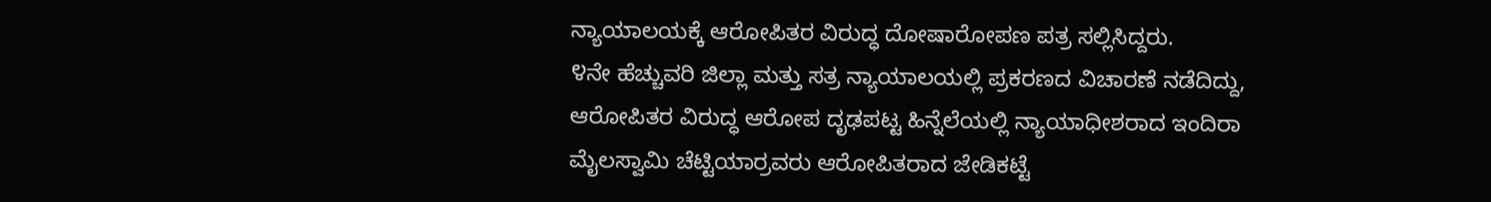ನ್ಯಾಯಾಲಯಕ್ಕೆ ಆರೋಪಿತರ ವಿರುದ್ಧ ದೋಷಾರೋಪಣ ಪತ್ರ ಸಲ್ಲಿಸಿದ್ದರು.
೪ನೇ ಹೆಚ್ಚುವರಿ ಜಿಲ್ಲಾ ಮತ್ತು ಸತ್ರ ನ್ಯಾಯಾಲಯಲ್ಲಿ ಪ್ರಕರಣದ ವಿಚಾರಣೆ ನಡೆದಿದ್ದು, ಆರೋಪಿತರ ವಿರುದ್ಧ ಆರೋಪ ದೃಢಪಟ್ಟ ಹಿನ್ನೆಲೆಯಲ್ಲಿ ನ್ಯಾಯಾಧೀಶರಾದ ಇಂದಿರಾ ಮೈಲಸ್ವಾಮಿ ಚೆಟ್ಟಿಯಾರ್ರವರು ಆರೋಪಿತರಾದ ಜೇಡಿಕಟ್ಟೆ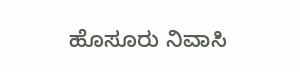ಹೊಸೂರು ನಿವಾಸಿ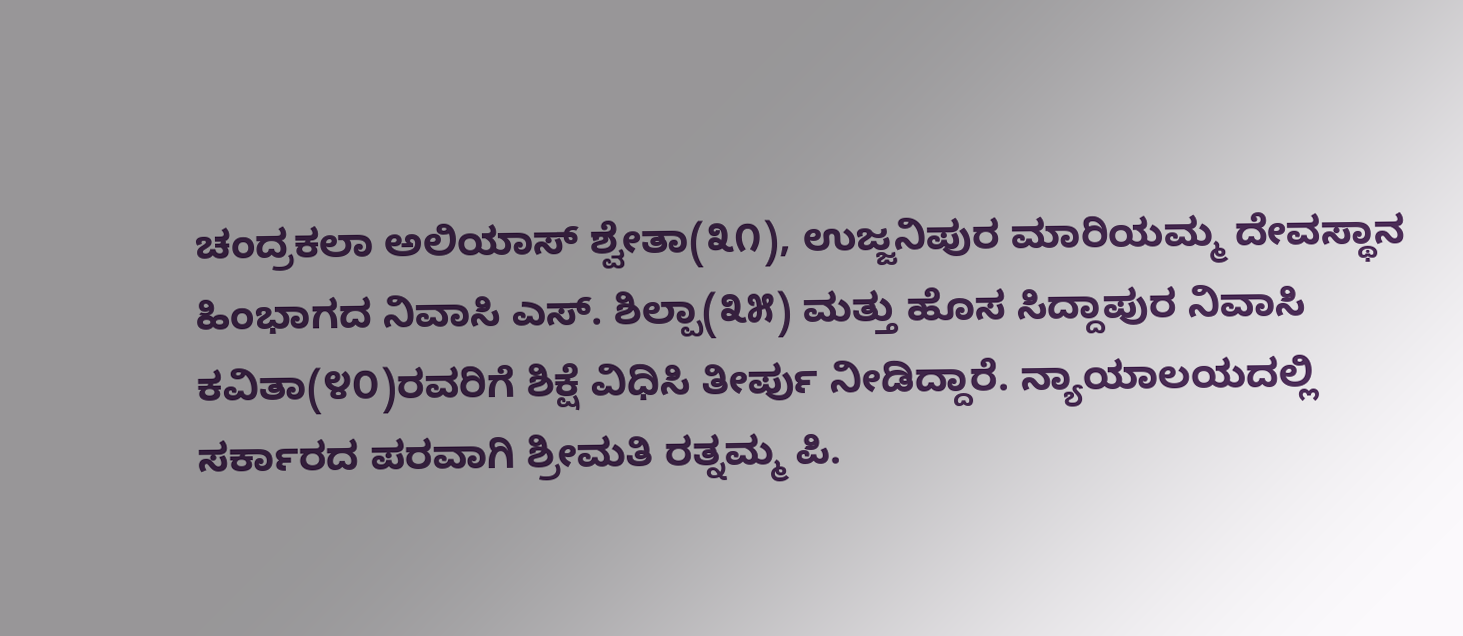ಚಂದ್ರಕಲಾ ಅಲಿಯಾಸ್ ಶ್ವೇತಾ(೩೧), ಉಜ್ಜನಿಪುರ ಮಾರಿಯಮ್ಮ ದೇವಸ್ಥಾನ ಹಿಂಭಾಗದ ನಿವಾಸಿ ಎಸ್. ಶಿಲ್ಪಾ(೩೫) ಮತ್ತು ಹೊಸ ಸಿದ್ದಾಪುರ ನಿವಾಸಿ ಕವಿತಾ(೪೦)ರವರಿಗೆ ಶಿಕ್ಷೆ ವಿಧಿಸಿ ತೀರ್ಪು ನೀಡಿದ್ದಾರೆ. ನ್ಯಾಯಾಲಯದಲ್ಲಿ ಸರ್ಕಾರದ ಪರವಾಗಿ ಶ್ರೀಮತಿ ರತ್ನಮ್ಮ ಪಿ.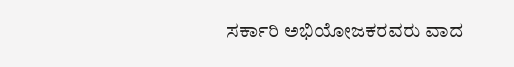ಸರ್ಕಾರಿ ಅಭಿಯೋಜಕರವರು ವಾದ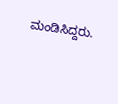ಮಂಡಿಸಿದ್ದರು.